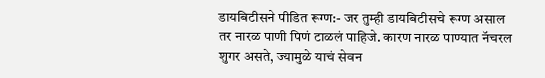डायबिटीसने पीडित रूग्ण:- जर तुम्ही डायबिटीसचे रूग्ण असाल तर नारळ पाणी पिणं टाळलं पाहिजे. कारण नारळ पाण्यात नॅचरल शुगर असते, ज्यामुळे याचं सेवन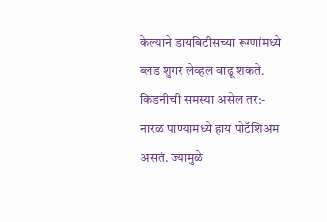केल्याने डायबिटीसच्या रूग्णांमध्ये ब्लड शुगर लेव्हल वाढू शकते.
किडनीची समस्या असेल तर:- नारळ पाण्यामध्ये हाय पोटॅशिअम असतं. ज्यामुळे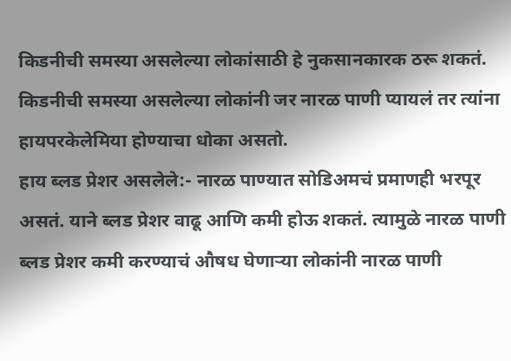किडनीची समस्या असलेल्या लोकांसाठी हे नुकसानकारक ठरू शकतं. किडनीची समस्या असलेल्या लोकांनी जर नारळ पाणी प्यायलं तर त्यांना हायपरकेलेमिया होण्याचा धोका असतो.
हाय ब्लड प्रेशर असलेले:- नारळ पाण्यात सोडिअमचं प्रमाणही भरपूर असतं. याने ब्लड प्रेशर वाढू आणि कमी होऊ शकतं. त्यामुळे नारळ पाणी ब्लड प्रेशर कमी करण्याचं औषध घेणाऱ्या लोकांनी नारळ पाणी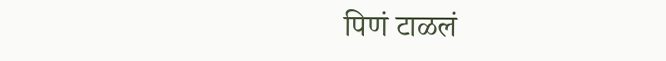पिणं टाळलं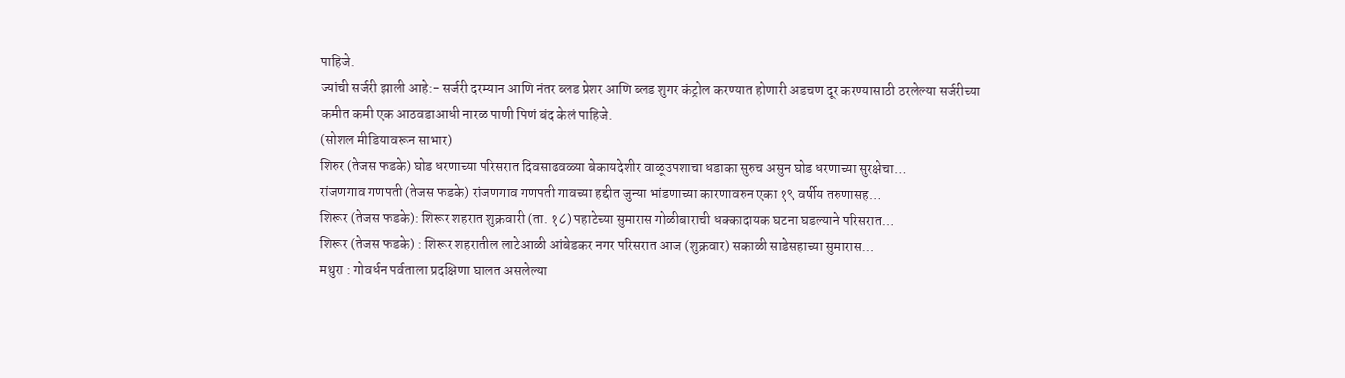पाहिजे.
ज्यांची सर्जरी झाली आहे:- सर्जरी दरम्यान आणि नंतर ब्लड प्रेशर आणि ब्लड शुगर कंट्रोल करण्यात होणारी अडचण दूर करण्यासाठी ठरलेल्या सर्जरीच्या कमीत कमी एक आठवडाआधी नारळ पाणी पिणं बंद केलं पाहिजे.
(सोशल मीडियावरून साभार)
शिरुर (तेजस फडके) घोड धरणाच्या परिसरात दिवसाढवळ्या बेकायदेशीर वाळूउपशाचा धडाका सुरुच असुन घोड धरणाच्या सुरक्षेचा…
रांजणगाव गणपती (तेजस फडके) रांजणगाव गणपती गावच्या हद्दीत जुन्या भांडणाच्या कारणावरुन एका १९ वर्षीय तरुणासह…
शिरूर (तेजस फडके): शिरूर शहरात शुक्रवारी (ता. १८) पहाटेच्या सुमारास गोळीबाराची धक्कादायक घटना घडल्याने परिसरात…
शिरूर (तेजस फडके) : शिरूर शहरातील लाटेआळी आंबेडकर नगर परिसरात आज (शुक्रवार) सकाळी साडेसहाच्या सुमारास…
मथुरा : गोवर्धन पर्वताला प्रदक्षिणा घालत असलेल्या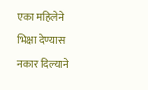एका महिलेने भिक्षा देण्यास नकार दिल्याने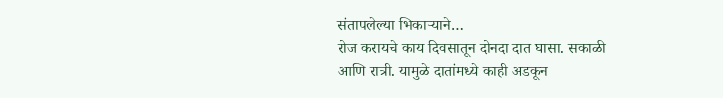संतापलेल्या भिकाऱ्याने…
रोज करायचे काय दिवसातून दोनदा दात घासा. सकाळी आणि रात्री. यामुळे दातांमध्ये काही अडकून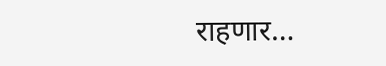राहणार…